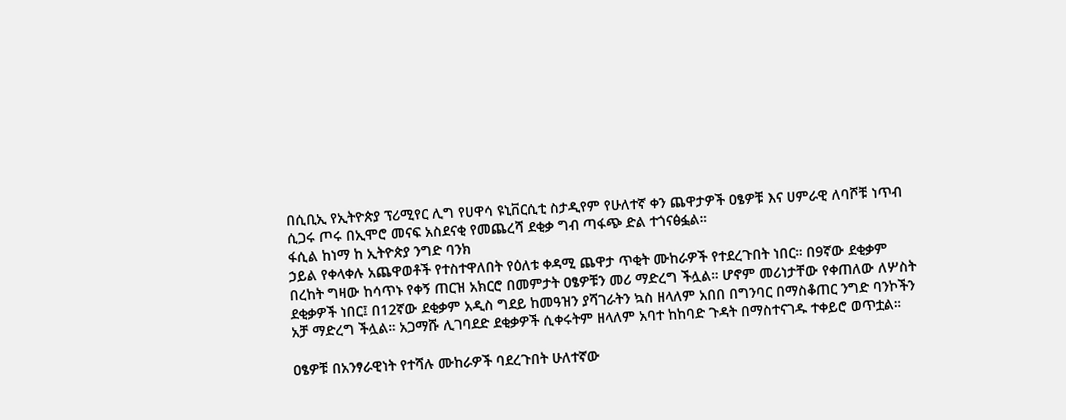በሲቢኢ የኢትዮጵያ ፕሪሚየር ሊግ የሀዋሳ ዩኒቨርሲቲ ስታዲየም የሁለተኛ ቀን ጨዋታዎች ዐፄዎቹ እና ሀምራዊ ለባሾቹ ነጥብ ሲጋሩ ጦሩ በኢሞሮ መናፍ አስደናቂ የመጨረሻ ደቂቃ ግብ ጣፋጭ ድል ተጎናፅፏል።
ፋሲል ከነማ ከ ኢትዮጵያ ንግድ ባንክ
ኃይል የቀላቀሉ አጨዋወቶች የተስተዋለበት የዕለቱ ቀዳሚ ጨዋታ ጥቂት ሙከራዎች የተደረጉበት ነበር። በ9ኛው ደቂቃም በረከት ግዛው ከሳጥኑ የቀኝ ጠርዝ አክርሮ በመምታት ዐፄዎቹን መሪ ማድረግ ችሏል። ሆኖም መሪነታቸው የቀጠለው ለሦስት ደቂቃዎች ነበር፤ በ12ኛው ደቂቃም አዲስ ግደይ ከመዓዝን ያሻገራትን ኳስ ዘላለም አበበ በግንባር በማስቆጠር ንግድ ባንኮችን አቻ ማድረግ ችሏል። አጋማሹ ሊገባደድ ደቂቃዎች ሲቀሩትም ዘላለም አባተ ከከባድ ጉዳት በማስተናገዱ ተቀይሮ ወጥቷል።

ዐፄዎቹ በአንፃራዊነት የተሻሉ ሙከራዎች ባደረጉበት ሁለተኛው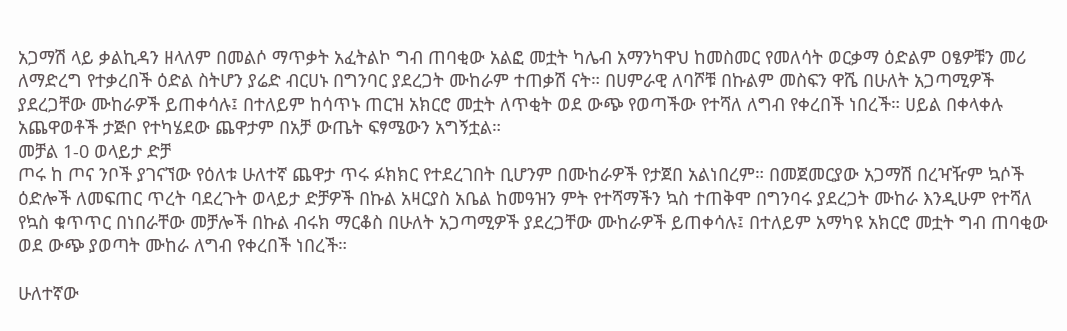አጋማሽ ላይ ቃልኪዳን ዘላለም በመልሶ ማጥቃት አፈትልኮ ግብ ጠባቂው አልፎ መቷት ካሌብ አማንካዋህ ከመስመር የመለሳት ወርቃማ ዕድልም ዐፄዎቹን መሪ ለማድረግ የተቃረበች ዕድል ስትሆን ያሬድ ብርሀኑ በግንባር ያደረጋት ሙከራም ተጠቃሽ ናት። በሀምራዊ ለባሾቹ በኩልም መስፍን ዋሼ በሁለት አጋጣሚዎች ያደረጋቸው ሙከራዎች ይጠቀሳሉ፤ በተለይም ከሳጥኑ ጠርዝ አክርሮ መቷት ለጥቂት ወደ ውጭ የወጣችው የተሻለ ለግብ የቀረበች ነበረች። ሀይል በቀላቀሉ አጨዋወቶች ታጅቦ የተካሄደው ጨዋታም በአቻ ውጤት ፍፃሜውን አግኝቷል።
መቻል 1-0 ወላይታ ድቻ
ጦሩ ከ ጦና ንቦች ያገናኘው የዕለቱ ሁለተኛ ጨዋታ ጥሩ ፉክክር የተደረገበት ቢሆንም በሙከራዎች የታጀበ አልነበረም። በመጀመርያው አጋማሽ በረዣዥም ኳሶች ዕድሎች ለመፍጠር ጥረት ባደረጉት ወላይታ ድቻዎች በኩል አዛርያስ አቤል ከመዓዝን ምት የተሻማችን ኳስ ተጠቅሞ በግንባሩ ያደረጋት ሙከራ እንዲሁም የተሻለ የኳስ ቁጥጥር በነበራቸው መቻሎች በኩል ብሩክ ማርቆስ በሁለት አጋጣሚዎች ያደረጋቸው ሙከራዎች ይጠቀሳሉ፤ በተለይም አማካዩ አክርሮ መቷት ግብ ጠባቂው ወደ ውጭ ያወጣት ሙከራ ለግብ የቀረበች ነበረች።

ሁለተኛው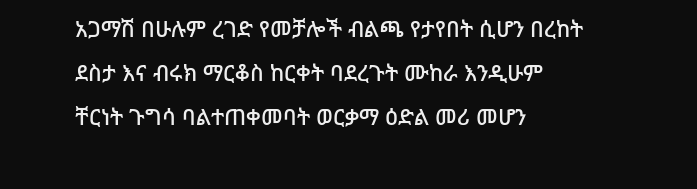አጋማሽ በሁሉም ረገድ የመቻሎች ብልጫ የታየበት ሲሆን በረከት ደስታ እና ብሩክ ማርቆስ ከርቀት ባደረጉት ሙከራ እንዲሁም ቸርነት ጉግሳ ባልተጠቀመባት ወርቃማ ዕድል መሪ መሆን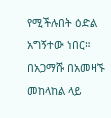የሚችሉበት ዕድል አግኝተው ነበር። በአጋማሹ በአመዛኙ መከላከል ላይ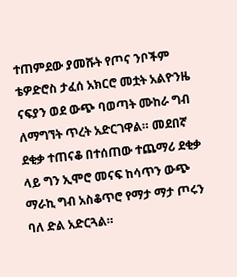ተጠምደው ያመሹት የጦና ንቦችም ቴዎድሮስ ታፈሰ አክርሮ መቷት አልዮንዜ ናፍያን ወደ ውጭ ባወጣት ሙከራ ግብ ለማግኘት ጥረት አድርገዋል። መደበኛ ደቂቃ ተጠናቆ በተሰጠው ተጨማሪ ደቂቃ ላይ ግን ኢሞሮ መናፍ ከሳጥን ውጭ ማራኪ ግብ አስቆጥሮ የማታ ማታ ጦሩን ባለ ድል አድርጓል።